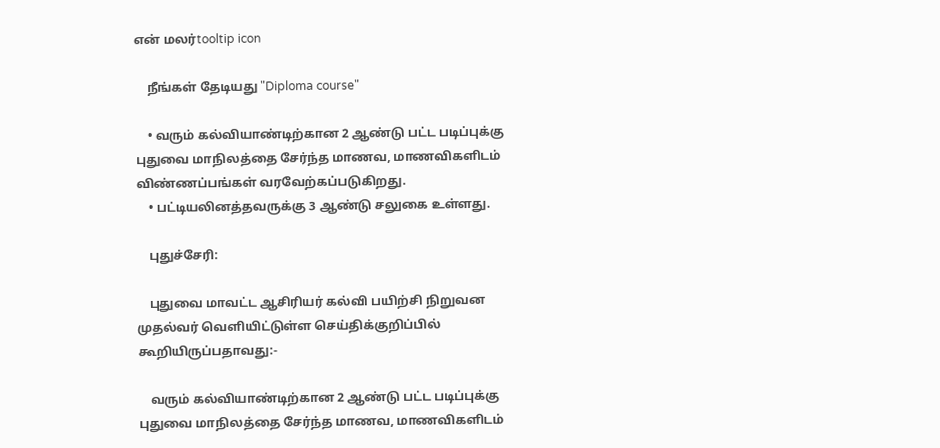என் மலர்tooltip icon

    நீங்கள் தேடியது "Diploma course"

    • வரும் கல்வியாண்டிற்கான 2 ஆண்டு பட்ட படிப்புக்கு புதுவை மாநிலத்தை சேர்ந்த மாணவ, மாணவிகளிடம் விண்ணப்பங்கள் வரவேற்கப்படுகிறது.
    • பட்டியலினத்தவருக்கு 3 ஆண்டு சலுகை உள்ளது.

    புதுச்சேரி:

    புதுவை மாவட்ட ஆசிரியர் கல்வி பயிற்சி நிறுவன முதல்வர் வெளியிட்டுள்ள செய்திக்குறிப்பில் கூறியிருப்பதாவது:-

    வரும் கல்வியாண்டிற்கான 2 ஆண்டு பட்ட படிப்புக்கு புதுவை மாநிலத்தை சேர்ந்த மாணவ, மாணவிகளிடம்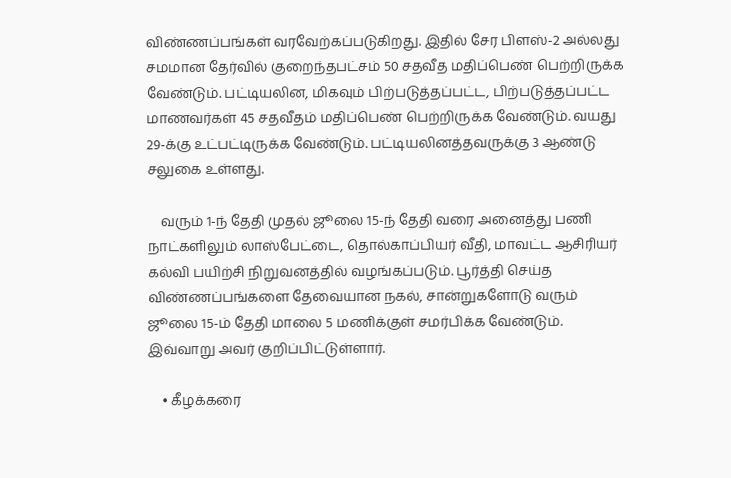விண்ணப்பங்கள் வரவேற்கப்படுகிறது. இதில் சேர பிளஸ்-2 அல்லது சமமான தேர்வில் குறைந்தபட்சம் 50 சதவீத மதிப்பெண் பெற்றிருக்க வேண்டும். பட்டியலின, மிகவும் பிற்படுத்தப்பட்ட, பிற்படுத்தப்பட்ட மாணவர்கள் 45 சதவீதம் மதிப்பெண் பெற்றிருக்க வேண்டும். வயது 29-க்கு உட்பட்டிருக்க வேண்டும். பட்டியலினத்தவருக்கு 3 ஆண்டு சலுகை உள்ளது.

    வரும் 1-ந் தேதி முதல் ஜூலை 15-ந் தேதி வரை அனைத்து பணி நாட்களிலும் லாஸ்பேட்டை, தொல்காப்பியர் வீதி, மாவட்ட ஆசிரியர் கல்வி பயிற்சி நிறுவனத்தில் வழங்கப்படும். பூர்த்தி செய்த விண்ணப்பங்களை தேவையான நகல், சான்றுகளோடு வரும் ஜூலை 15-ம் தேதி மாலை 5 மணிக்குள் சமர்பிக்க வேண்டும். இவ்வாறு அவர் குறிப்பிட்டுள்ளார்.

    • கீழக்கரை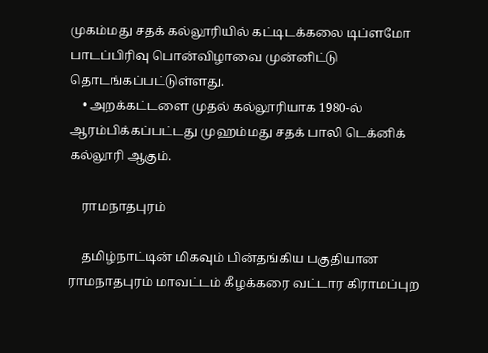முகம்மது சதக் கல்லூரியில் கட்டிடக்கலை டிப்ளமோ பாடப்பிரிவு பொன்விழாவை முன்னிட்டு தொடங்கப்பட்டுள்ளது.
    • அறக்கட்டளை முதல் கல்லூரியாக 1980-ல் ஆரம்பிக்கப்பட்டது முஹம்மது சதக் பாலி டெக்னிக் கல்லூரி ஆகும்.

    ராமநாதபுரம்

    தமிழ்நாட்டின் மிகவும் பின்தங்கிய பகுதியான ராமநாதபுரம் மாவட்டம் கீழக்கரை வட்டார கிராமப்புற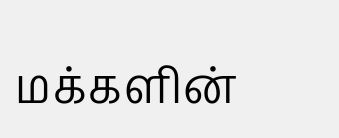மக்களின்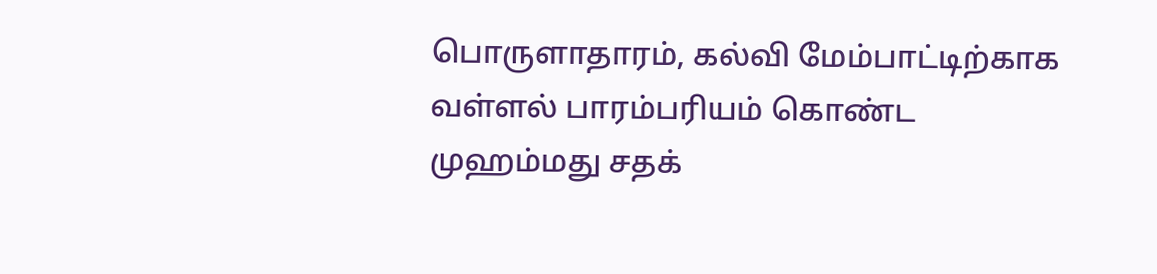பொருளாதாரம், கல்வி மேம்பாட்டிற்காக வள்ளல் பாரம்பரியம் கொண்ட முஹம்மது சதக்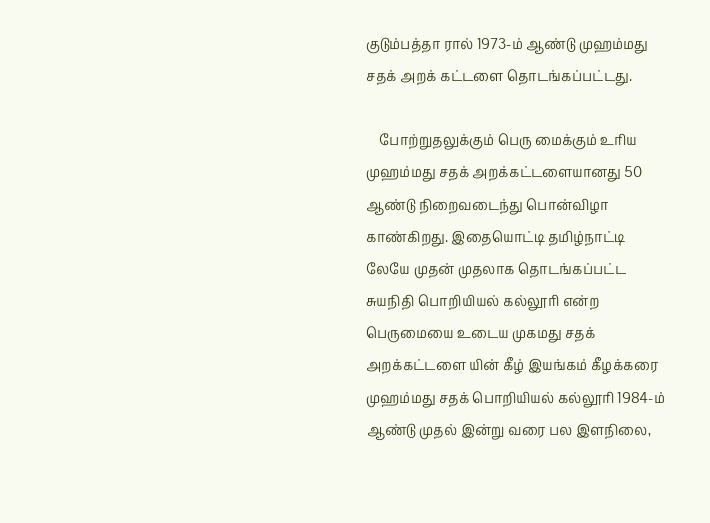குடும்பத்தா ரால் 1973-ம் ஆண்டு முஹம்மது சதக் அறக் கட்டளை தொடங்கப்பட்டது.

    போற்றுதலுக்கும் பெரு மைக்கும் உரிய முஹம்மது சதக் அறக்கட்டளையானது 50 ஆண்டு நிறைவடைந்து பொன்விழா காண்கிறது. இதையொட்டி தமிழ்நாட்டி லேயே முதன் முதலாக தொடங்கப்பட்ட சுயநிதி பொறியியல் கல்லூரி என்ற பெருமையை உடைய முகமது சதக் அறக்கட்டளை யின் கீழ் இயங்கம் கீழக்கரை முஹம்மது சதக் பொறியியல் கல்லூரி 1984-ம் ஆண்டு முதல் இன்று வரை பல இளநிலை,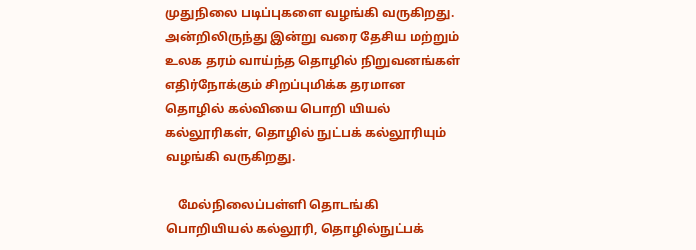முதுநிலை படிப்புகளை வழங்கி வருகிறது. அன்றிலிருந்து இன்று வரை தேசிய மற்றும் உலக தரம் வாய்ந்த தொழில் நிறுவனங்கள் எதிர்நோக்கும் சிறப்புமிக்க தரமான தொழில் கல்வியை பொறி யியல் கல்லூரிகள், தொழில் நுட்பக் கல்லூரியும் வழங்கி வருகிறது.

    மேல்நிலைப்பள்ளி தொடங்கி பொறியியல் கல்லூரி, தொழில்நுட்பக்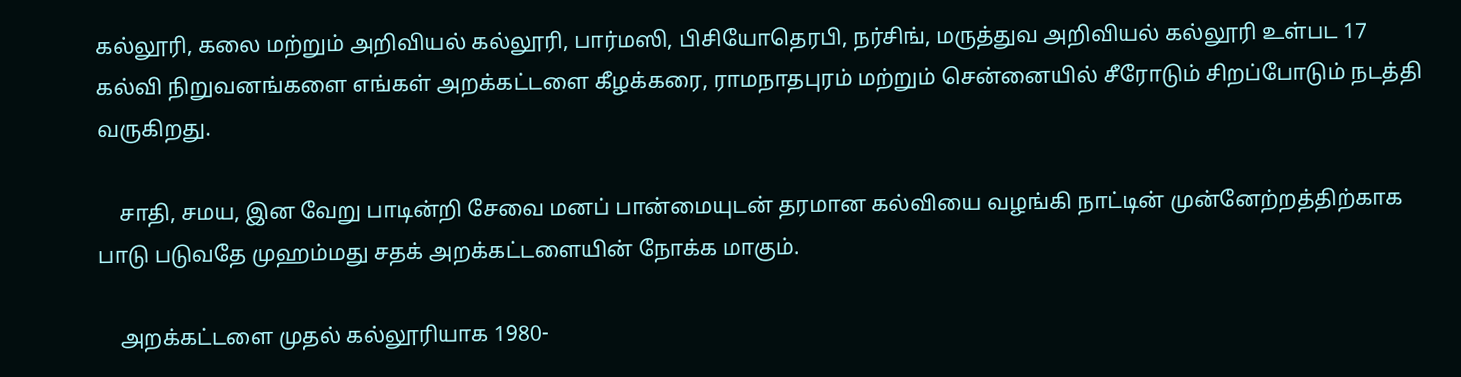கல்லூரி, கலை மற்றும் அறிவியல் கல்லூரி, பார்மஸி, பிசியோதெரபி, நர்சிங், மருத்துவ அறிவியல் கல்லூரி உள்பட 17 கல்வி நிறுவனங்களை எங்கள் அறக்கட்டளை கீழக்கரை, ராமநாதபுரம் மற்றும் சென்னையில் சீரோடும் சிறப்போடும் நடத்தி வருகிறது.

    சாதி, சமய, இன வேறு பாடின்றி சேவை மனப் பான்மையுடன் தரமான கல்வியை வழங்கி நாட்டின் முன்னேற்றத்திற்காக பாடு படுவதே முஹம்மது சதக் அறக்கட்டளையின் நோக்க மாகும்.

    அறக்கட்டளை முதல் கல்லூரியாக 1980-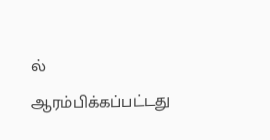ல் ஆரம்பிக்கப்பட்டது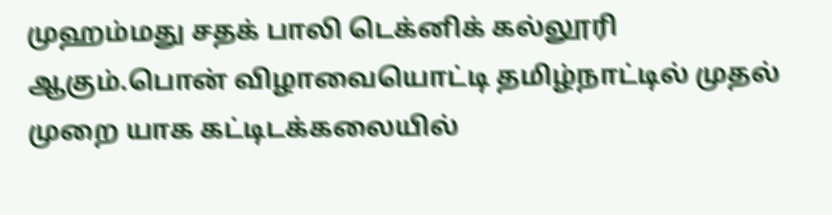முஹம்மது சதக் பாலி டெக்னிக் கல்லூரி ஆகும்.பொன் விழாவையொட்டி தமிழ்நாட்டில் முதல் முறை யாக கட்டிடக்கலையில்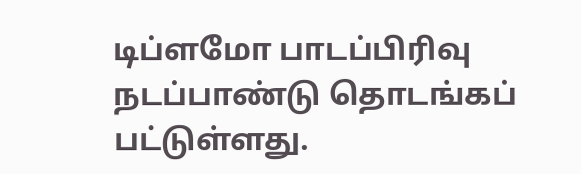டிப்ளமோ பாடப்பிரிவு நடப்பாண்டு தொடங்கப் பட்டுள்ளது.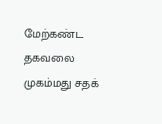மேற்கண்ட தகவலை முகம்மது சதக்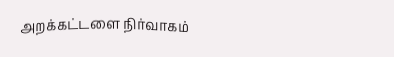அறக்கட்டளை நிர்வாகம்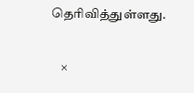தெரிவித்துள்ளது.

    ×